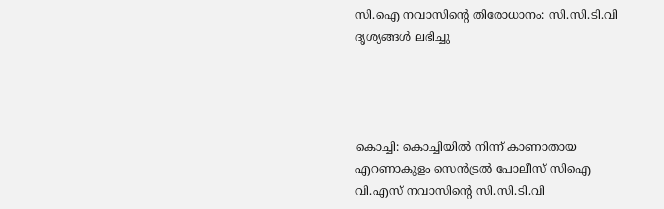സി.ഐ നവാസിന്റെ തിരോധാനം: സി.സി.ടി.വി ദൃശ്യങ്ങൾ ലഭിച്ചു




കൊച്ചി: കൊച്ചിയിൽ നിന്ന് കാണാതായ എറണാകുളം സെൻട്രൽ പോലീസ് സിഐ വി.എസ് നവാസിന്റെ സി.സി.ടി.വി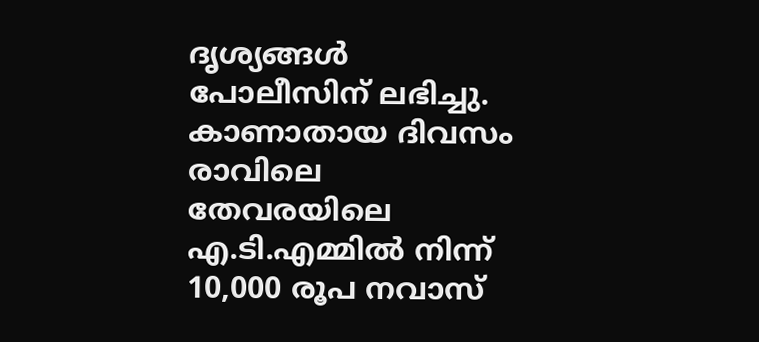ദൃശ്യങ്ങൾ പോലീസിന് ലഭിച്ചു. കാണാതായ ദിവസം രാവിലെ തേവരയിലെ എ.ടി.എമ്മിൽ നിന്ന് 10,000 രൂപ നവാസ്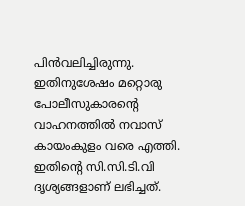പിൻവലിച്ചിരുന്നു. ഇതിനുശേഷം മറ്റൊരു പോലീസുകാരന്‍റെ വാഹനത്തിൽ നവാസ് കായംകുളം വരെ എത്തി. ഇതിന്‍റെ സി.സി.ടി.വി ദൃശ്യങ്ങളാണ് ലഭിച്ചത്.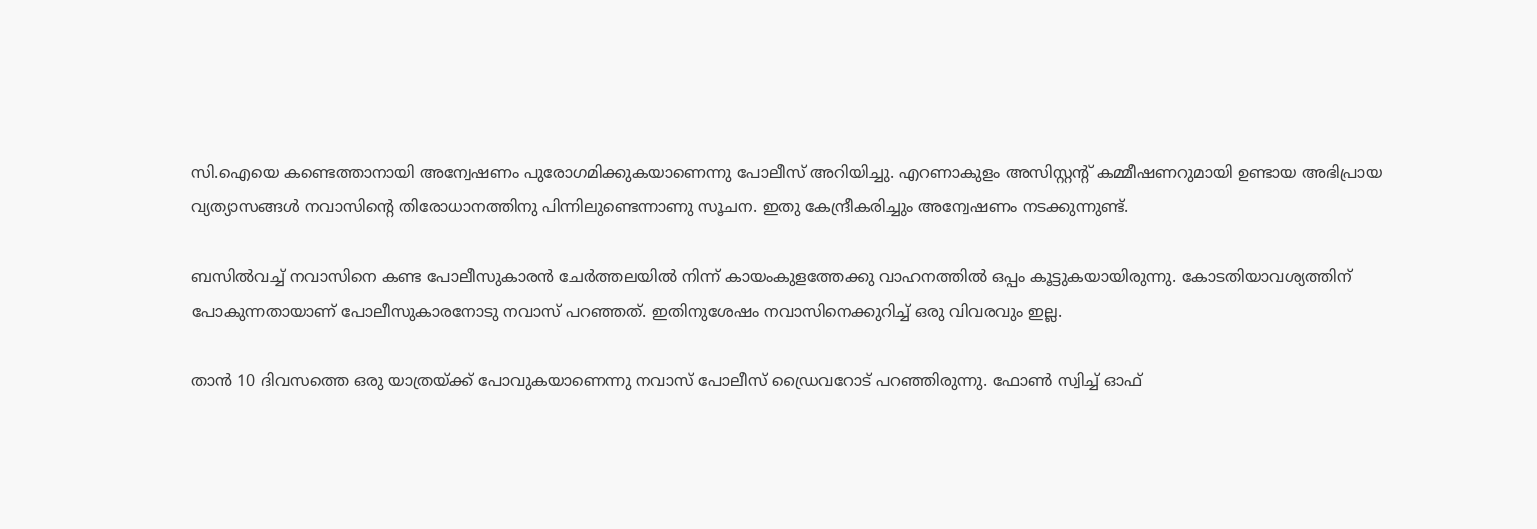സി.ഐയെ കണ്ടെത്താനായി അന്വേഷണം പുരോഗമിക്കുകയാണെന്നു പോലീസ് അറിയിച്ചു. എറണാകുളം അസിസ്റ്റന്‍റ് കമ്മീഷണറുമായി ഉണ്ടായ അഭിപ്രായ വ്യത്യാസങ്ങൾ നവാസിന്‍റെ തിരോധാനത്തിനു പിന്നിലുണ്ടെന്നാണു സൂചന. ഇതു കേന്ദ്രീകരിച്ചും അന്വേഷണം നടക്കുന്നുണ്ട്.

ബസിൽവച്ച് നവാസിനെ കണ്ട പോലീസുകാരൻ ചേർത്തലയിൽ നിന്ന് കായംകുളത്തേക്കു വാഹനത്തിൽ ഒപ്പം കൂട്ടുകയായിരുന്നു. കോടതിയാവശ്യത്തിന് പോകുന്നതായാണ് പോലീസുകാരനോടു നവാസ് പറഞ്ഞത്. ഇതിനുശേഷം നവാസിനെക്കുറിച്ച് ഒരു വിവരവും ഇല്ല.

താൻ 10 ദിവസത്തെ ഒരു യാത്രയ്ക്ക് പോവുകയാണെന്നു നവാസ് പോലീസ് ഡ്രൈവറോട് പറഞ്ഞിരുന്നു. ഫോണ്‍ സ്വിച്ച് ഓഫ്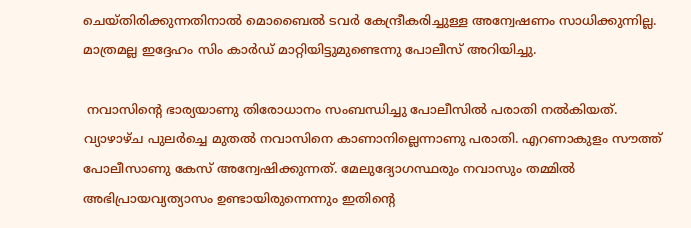ചെയ്തിരിക്കുന്നതിനാൽ മൊബൈൽ ടവർ കേന്ദ്രീകരിച്ചുള്ള അന്വേഷണം സാധിക്കുന്നില്ല. മാത്രമല്ല ഇദ്ദേഹം സിം കാർഡ് മാറ്റിയിട്ടുമുണ്ടെന്നു പോലീസ് അറിയിച്ചു.

 നവാസിന്‍റെ ഭാര്യയാണു തിരോധാനം സംബന്ധിച്ചു പോലീസിൽ പരാതി നൽകിയത്. വ്യാഴാഴ്ച പുലർച്ചെ മുതൽ നവാസിനെ കാണാനില്ലെന്നാണു പരാതി. എറണാകുളം സൗത്ത് പോലീസാണു കേസ് അന്വേഷിക്കുന്നത്. മേലുദ്യോഗസ്ഥരും നവാസും തമ്മിൽ അഭിപ്രായവ്യത്യാസം ഉണ്ടായിരുന്നെന്നും ഇതിന്‍റെ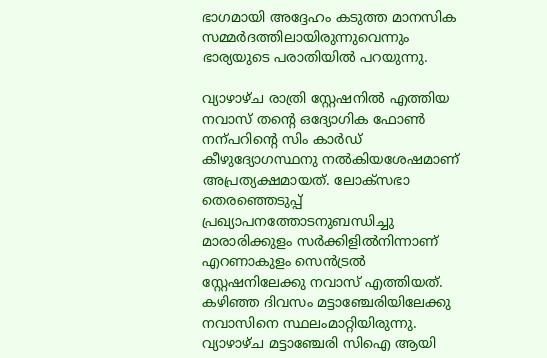ഭാഗമായി അദ്ദേഹം കടുത്ത മാനസിക സമ്മർദത്തിലായിരുന്നുവെന്നും ഭാര്യയുടെ പരാതിയിൽ പറയുന്നു.

വ്യാഴാഴ്ച രാത്രി സ്റ്റേഷനിൽ എത്തിയ നവാസ് തന്‍റെ ഒദ്യോഗിക ഫോണ്‍ നന്പറിന്‍റെ സിം കാർഡ് കീഴുദ്യോഗസ്ഥനു നൽകിയശേഷമാണ് അപ്രത്യക്ഷമായത്. ലോക്സഭാ തെരഞ്ഞെടുപ്പ് പ്രഖ്യാപനത്തോടനുബന്ധിച്ചു മാരാരിക്കുളം സർക്കിളിൽനിന്നാണ് എറണാകുളം സെൻട്രൽ സ്റ്റേഷനിലേക്കു നവാസ് എത്തിയത്. കഴിഞ്ഞ ദിവസം മട്ടാഞ്ചേരിയിലേക്കു നവാസിനെ സ്ഥലംമാറ്റിയിരുന്നു. വ്യാഴാഴ്ച മട്ടാഞ്ചേരി സിഐ ആയി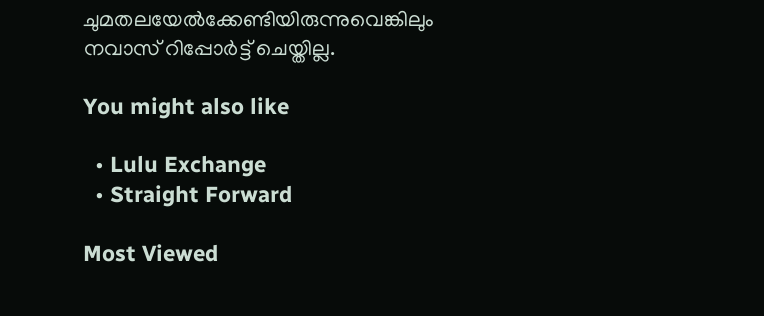ചുമതലയേൽക്കേണ്ടിയിരുന്നുവെങ്കിലും നവാസ് റിപ്പോർട്ട് ചെയ്തില്ല.

You might also like

  • Lulu Exchange
  • Straight Forward

Most Viewed